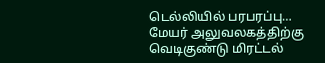டெல்லியில் பரபரப்பு… மேயர் அலுவலகத்திற்கு வெடிகுண்டு மிரட்டல்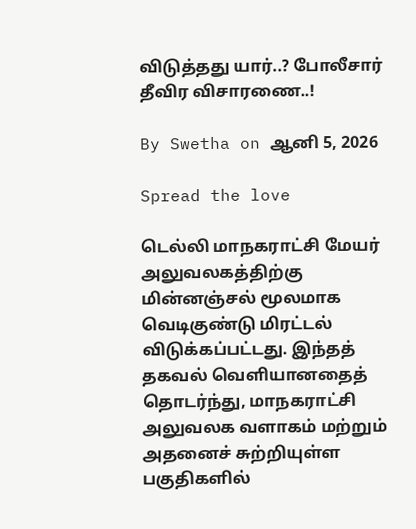விடுத்தது யார்..? போலீசார் தீவிர விசாரணை..!

By Swetha on ஆனி 5, 2026

Spread the love

டெல்லி மாநகராட்சி மேயர் அலுவலகத்திற்கு மின்னஞ்சல் மூலமாக வெடிகுண்டு மிரட்டல் விடுக்கப்பட்டது. இந்தத் தகவல் வெளியானதைத் தொடர்ந்து, மாநகராட்சி அலுவலக வளாகம் மற்றும் அதனைச் சுற்றியுள்ள பகுதிகளில்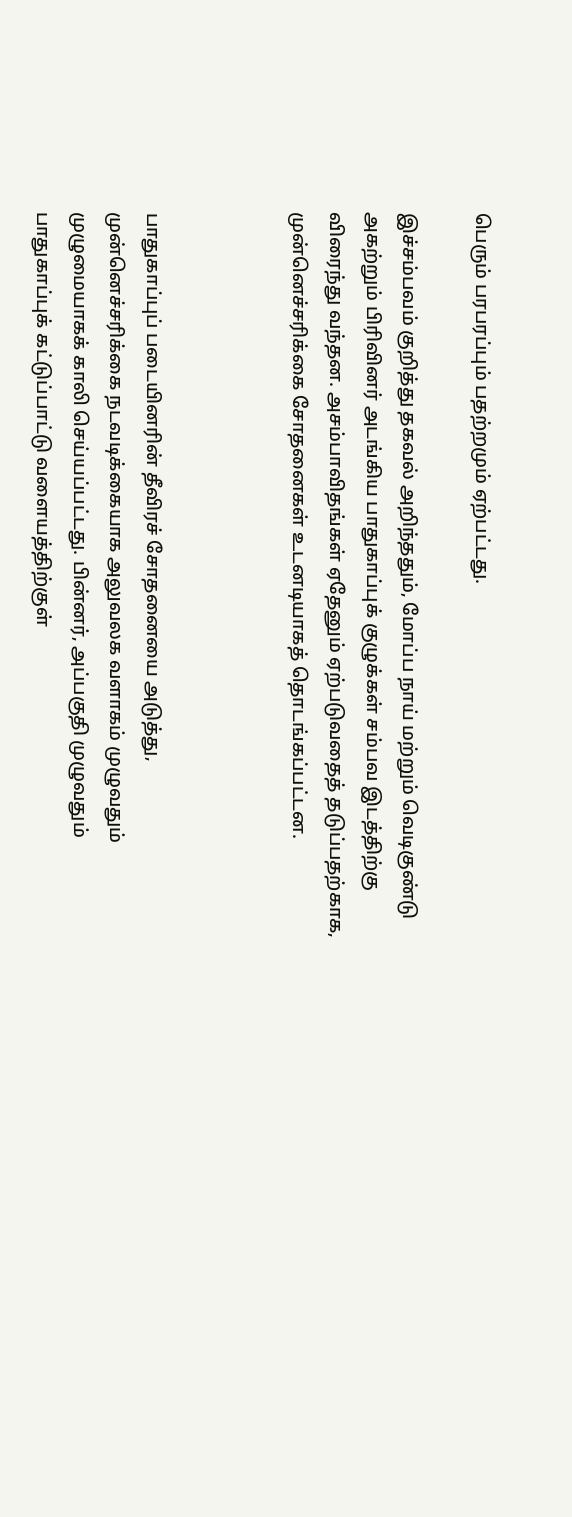பெரும் பரபரப்பும் பதற்றமும் ஏற்பட்டது.

இச்சம்பவம் குறித்து தகவல் அறிந்ததும், மோப்ப நாய் மற்றும் வெடிகுண்டு அகற்றும் பிரிவினர் அடங்கிய பாதுகாப்புக் குழுக்கள் சம்பவ இடத்திற்கு விரைந்து வந்தன. அசம்பாவிதங்கள் ஏதேனும் ஏற்படுவதைத் தடுப்பதற்காக, முன்னெச்சரிக்கை சோதனைகள் உடனடியாகத் தொடங்கப்பட்டன.



பாதுகாப்புப் படையினரின் தீவிரச் சோதனையை அடுத்து, முன்னெச்சரிக்கை நடவடிக்கையாக அலுவலக வளாகம் முழுவதும் முழுமையாகக் காலி செய்யப்பட்டது. பின்னர், அப்பகுதி முழுவதும் பாதுகாப்புக் கட்டுப்பாட்டு வளையத்திற்குள்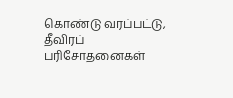கொண்டு வரப்பட்டு, தீவிரப் பரிசோதனைகள்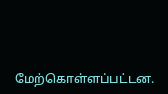மேற்கொள்ளப்பட்டன.